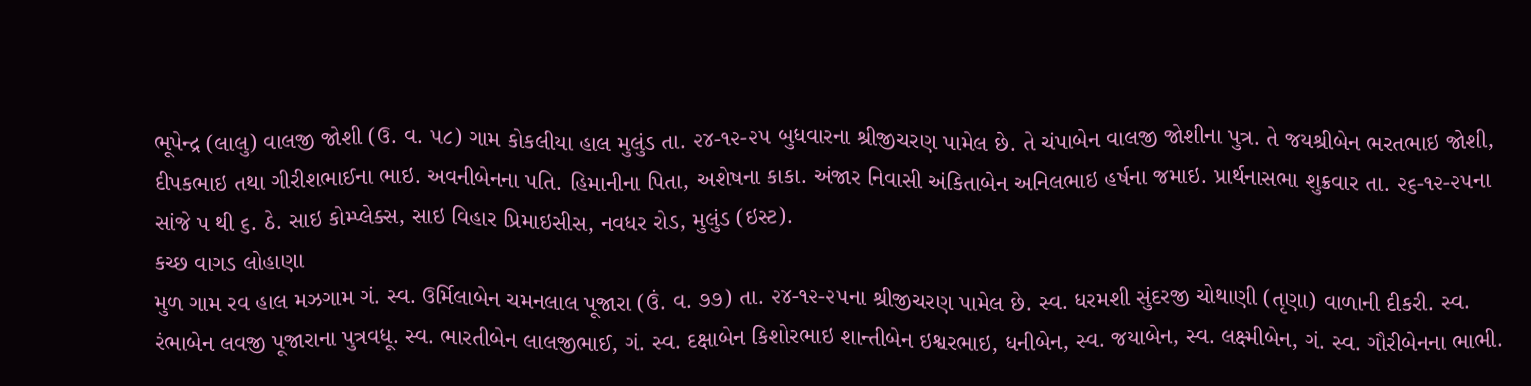ભૂપેન્દ્ર (લાલુ) વાલજી જોશી (ઉ. વ. ૫૮) ગામ કોકલીયા હાલ મુલુંડ તા. ૨૪-૧૨-૨૫ બુધવારના શ્રીજીચરણ પામેલ છે. તે ચંપાબેન વાલજી જોશીના પુત્ર. તે જયશ્રીબેન ભરતભાઇ જોશી, દીપકભાઇ તથા ગીરીશભાઈના ભાઇ. અવનીબેનના પતિ. હિમાનીના પિતા, અશેષના કાકા. અંજાર નિવાસી અંકિતાબેન અનિલભાઇ હર્ષના જમાઇ. પ્રાર્થનાસભા શુક્રવાર તા. ૨૬-૧૨-૨૫ના સાંજે પ થી ૬. ઠે. સાઇ કોમ્પ્લેક્સ, સાઇ વિહાર પ્રિમાઇસીસ, નવધર રોડ, મુલુંડ (ઇસ્ટ).
કચ્છ વાગડ લોહાણા
મુળ ગામ રવ હાલ મઝગામ ગં. સ્વ. ઉર્મિલાબેન ચમનલાલ પૂજારા (ઉં. વ. ૭૭) તા. ૨૪-૧૨-૨૫ના શ્રીજીચરણ પામેલ છે. સ્વ. ધરમશી સુંદરજી ચોથાણી (તૃણા) વાળાની દીકરી. સ્વ. રંભાબેન લવજી પૂજારાના પુત્રવધૂ. સ્વ. ભારતીબેન લાલજીભાઈ, ગં. સ્વ. દક્ષાબેન કિશોરભાઇ શાન્તીબેન ઇશ્વરભાઇ, ધનીબેન, સ્વ. જયાબેન, સ્વ. લક્ષ્મીબેન, ગં. સ્વ. ગૌરીબેનના ભાભી.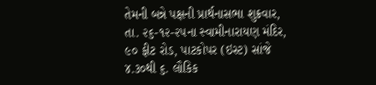તેમની બન્ને પક્ષની પ્રાર્થનાસભા શુક્રવાર, તા. ૨૬-૧૨-૨૫ના સ્વામીનારાયણ મંદિર, ૯૦ ફીટ રોડ, પાટકોપર (ઇસ્ટ) સાંજે ૪.૩૦થી ૬. લૌકિક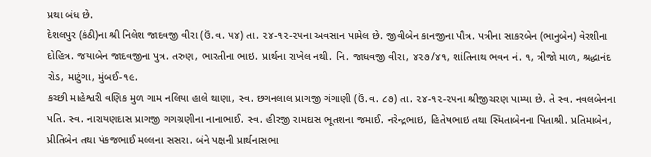પ્રથા બંધ છે.
દેશલપુર (કંઠી)ના શ્રી નિલેશ જાદવજી વીરા (ઉં.વ. ૫૪) તા. ૨૪-૧૨-૨૫ના અવસાન પામેલ છે. જીવીબેન કાનજીના પૌત્ર. પત્રીના સાકરબેન (ભાનુબેન) વેરશીના દોહિત્ર. જયાબેન જાદવજીના પુત્ર. તરુણ, ભારતીના ભાઇ. પ્રાર્થના રાખેલ નથી. નિ. જાધવજી વીરા, ૪૨૭/૪૧, શાંતિનાથ ભવન નં. ૧, ત્રીજો માળ, શ્રદ્ધાનંદ રોડ, માટુંગા, મુંબઈ-૧૯.
કચ્છી માહેશ્વરી વણિક મુળ ગામ નલિયા હાલે થાણા, સ્વ. છગનલાલ પ્રાગજી ગંગાણી (ઉં.વ. ૮૭) તા. ૨૪-૧૨-૨૫ના શ્રીજીચરણ પામ્યા છે. તે સ્વ. નવલબેનના પતિ. સ્વ. નારાયણદાસ પ્રાગજી ગગગ્રણીના નાનાભાઈ. સ્વ. હીરજી રામદાસ ભૂતશના જમાઈ. નરેન્દ્રભાઇ, હિતેષભાઇ તથા સ્મિતાબેનના પિતાશ્રી. પ્રતિમાબેન, પ્રીતિબેન તથા પંકજભાઈ મલ્લના સસરા. બંને પક્ષની પ્રાર્થનાસભા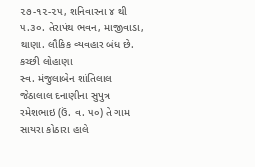૨૭-૧૨-૨૫, શનિવારના ૪ થી ૫.૩૦. તેરાપંથ ભવન, માજીવાડા, થાણા. લૌકિક વ્યવહાર બંધ છે.
કચ્છી લોહાણા
સ્વ. મંજુલાબેન શાંતિલાલ જેઠાલાલ દનાણીના સુપુત્ર રમેશભાઇ (ઉં. વ. ૫૦) તે ગામ સાયરા કોઠારા હાલે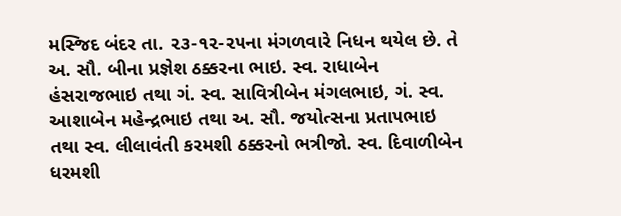મસ્જિદ બંદર તા. ૨૩-૧૨-૨૫ના મંગળવારે નિધન થયેલ છે. તે અ. સૌ. બીના પ્રજ્ઞેશ ઠક્કરના ભાઇ. સ્વ. રાધાબેન હંસરાજભાઇ તથા ગં. સ્વ. સાવિત્રીબેન મંગલભાઇ, ગં. સ્વ. આશાબેન મહેન્દ્રભાઇ તથા અ. સૌ. જયોત્સના પ્રતાપભાઇ તથા સ્વ. લીલાવંતી કરમશી ઠક્કરનો ભત્રીજો. સ્વ. દિવાળીબેન ધરમશી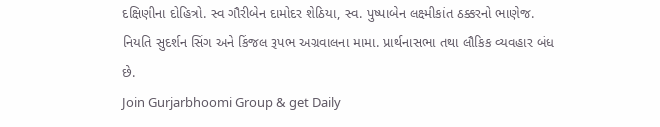દક્ષિણીના દોહિત્રો. સ્વ ગૌરીબેન દામોદર શેઠિયા, સ્વ. પુષ્પાબેન લક્ષ્મીકાંત ઠક્કરનો ભાણેજ. નિયતિ સુદર્શન સિંગ અને કિંજલ રૂપભ અગ્રવાલના મામા. પ્રાર્થનાસભા તથા લૌકિક વ્યવહાર બંધ છે.
Join Gurjarbhoomi Group & get Daily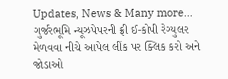Updates, News & Many more…
ગુર્જરભૂમિ ન્યૂઝપેપરની ફ્રી ઈ-કોપી રેગ્યુલર મેળવવા નીચે આપેલ લીંક પર ક્લિક કરો અને જોડાઓ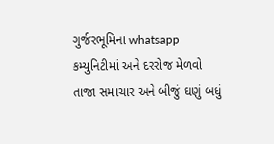ગુર્જરભૂમિના whatsapp કમ્યુનિટીમાં અને દરરોજ મેળવો તાજા સમાચાર અને બીજું ઘણું બધું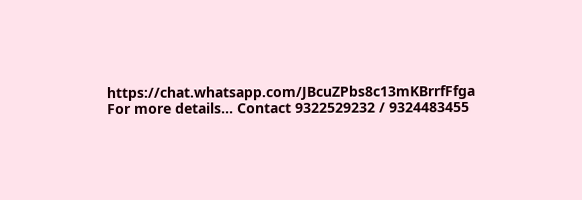https://chat.whatsapp.com/JBcuZPbs8c13mKBrrfFfga
For more details… Contact 9322529232 / 9324483455